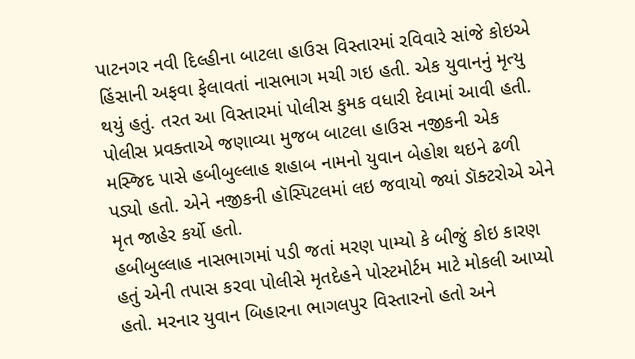પાટનગર નવી દિલ્હીના બાટલા હાઉસ વિસ્તારમાં રવિવારે સાંજે કોઇએ હિંસાની અફવા ફેલાવતાં નાસભાગ મચી ગઇ હતી. એક યુવાનનું મૃત્યુ થયું હતું. તરત આ વિસ્તારમાં પોલીસ કુમક વધારી દેવામાં આવી હતી.
પોલીસ પ્રવક્તાએ જણાવ્યા મુજબ બાટલા હાઉસ નજીકની એક મસ્જિદ પાસે હબીબુલ્લાહ શહાબ નામનો યુવાન બેહોશ થઇને ઢળી પડ્યો હતો. એને નજીકની હૉસ્પિટલમાં લઇ જવાયો જ્યાં ડૉક્ટરોએ એને મૃત જાહેર કર્યો હતો.
હબીબુલ્લાહ નાસભાગમાં પડી જતાં મરણ પામ્યો કે બીજું કોઇ કારણ હતું એની તપાસ કરવા પોલીસે મૃતદેહને પોસ્ટમોર્ટમ માટે મોકલી આપ્યો હતો. મરનાર યુવાન બિહારના ભાગલપુર વિસ્તારનો હતો અને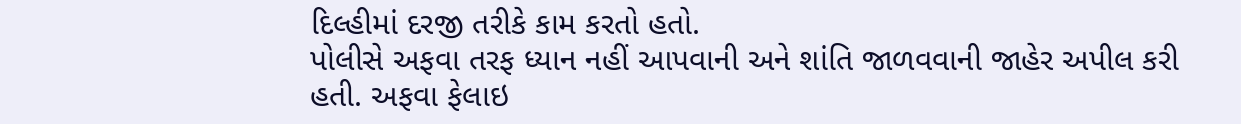દિલ્હીમાં દરજી તરીકે કામ કરતો હતો.
પોલીસે અફવા તરફ ધ્યાન નહીં આપવાની અને શાંતિ જાળવવાની જાહેર અપીલ કરી હતી. અફવા ફેલાઇ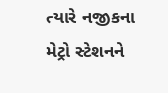ત્યારે નજીકના મેટ્રો સ્ટેશનને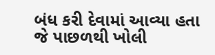બંધ કરી દેવામાં આવ્યા હતા જે પાછળથી ખોલી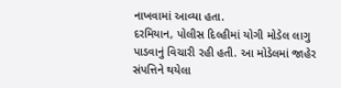નાખવામાં આવ્યા હતા.
દરમિયાન, પોલીસ દિલ્હીમાં યોગી મોડેલ લાગુ પાડવાનું વિચારી રહી હતી. આ મોડેલમાં જાહેર સંપત્તિને થયેલા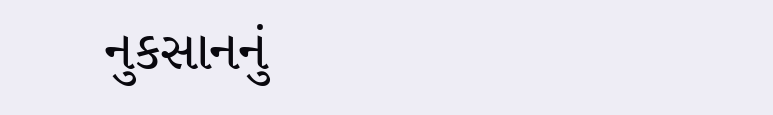નુકસાનનું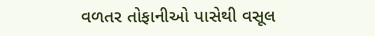વળતર તોફાનીઓ પાસેથી વસૂલ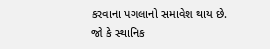કરવાના પગલાનો સમાવેશ થાય છે. જો કે સ્થાનિક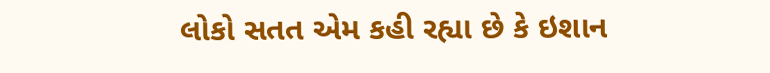લોકો સતત એમ કહી રહ્યા છે કે ઇશાન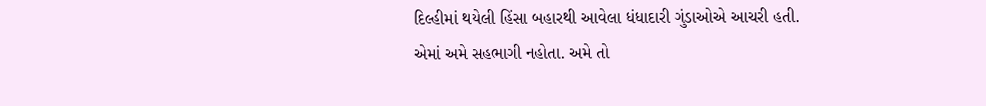દિલ્હીમાં થયેલી હિંસા બહારથી આવેલા ધંધાદારી ગુંડાઓએ આચરી હતી. એમાં અમે સહભાગી નહોતા. અમે તો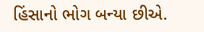હિંસાનો ભોગ બન્યા છીએ.